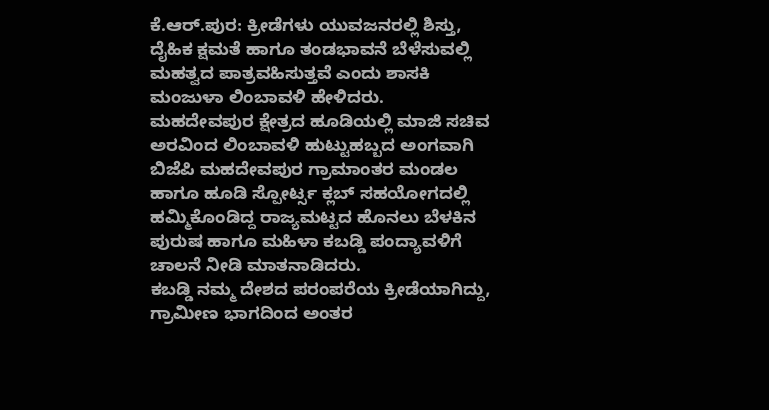ಕೆ.ಆರ್.ಪುರ: ಕ್ರೀಡೆಗಳು ಯುವಜನರಲ್ಲಿ ಶಿಸ್ತು, ದೈಹಿಕ ಕ್ಷಮತೆ ಹಾಗೂ ತಂಡಭಾವನೆ ಬೆಳೆಸುವಲ್ಲಿ ಮಹತ್ವದ ಪಾತ್ರವಹಿಸುತ್ತವೆ ಎಂದು ಶಾಸಕಿ ಮಂಜುಳಾ ಲಿಂಬಾವಳಿ ಹೇಳಿದರು.
ಮಹದೇವಪುರ ಕ್ಷೇತ್ರದ ಹೂಡಿಯಲ್ಲಿ ಮಾಜಿ ಸಚಿವ ಅರವಿಂದ ಲಿಂಬಾವಳಿ ಹುಟ್ಟುಹಬ್ಬದ ಅಂಗವಾಗಿ ಬಿಜೆಪಿ ಮಹದೇವಪುರ ಗ್ರಾಮಾಂತರ ಮಂಡಲ ಹಾಗೂ ಹೂಡಿ ಸ್ಪೋರ್ಟ್ಸ ಕ್ಲಬ್ ಸಹಯೋಗದಲ್ಲಿ ಹಮ್ಮಿಕೊಂಡಿದ್ದ ರಾಜ್ಯಮಟ್ಟದ ಹೊನಲು ಬೆಳಕಿನ ಪುರುಷ ಹಾಗೂ ಮಹಿಳಾ ಕಬಡ್ಡಿ ಪಂದ್ಯಾವಳಿಗೆ ಚಾಲನೆ ನೀಡಿ ಮಾತನಾಡಿದರು.
ಕಬಡ್ಡಿ ನಮ್ಮ ದೇಶದ ಪರಂಪರೆಯ ಕ್ರೀಡೆಯಾಗಿದ್ದು, ಗ್ರಾಮೀಣ ಭಾಗದಿಂದ ಅಂತರ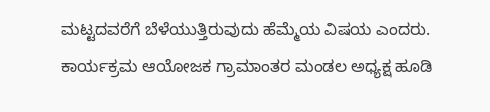ಮಟ್ಟದವರೆಗೆ ಬೆಳೆಯುತ್ತಿರುವುದು ಹೆಮ್ಮೆಯ ವಿಷಯ ಎಂದರು.
ಕಾರ್ಯಕ್ರಮ ಆಯೋಜಕ ಗ್ರಾಮಾಂತರ ಮಂಡಲ ಅಧ್ಯಕ್ಷ ಹೂಡಿ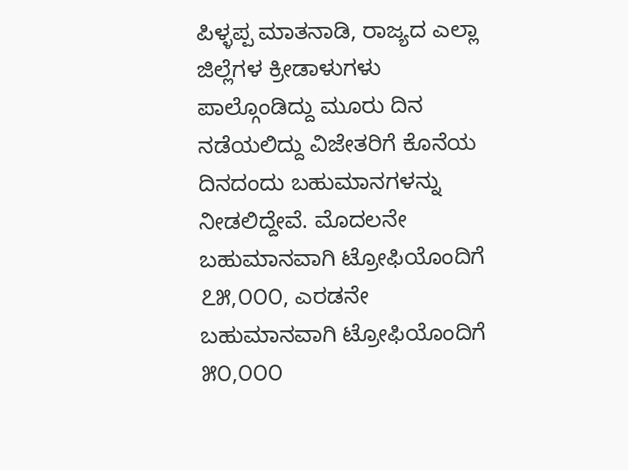ಪಿಳ್ಳಪ್ಪ ಮಾತನಾಡಿ, ರಾಜ್ಯದ ಎಲ್ಲಾ ಜಿಲ್ಲೆಗಳ ಕ್ರೀಡಾಳುಗಳು ಪಾಲ್ಗೊಂಡಿದ್ದು ಮೂರು ದಿನ ನಡೆಯಲಿದ್ದು ವಿಜೇತರಿಗೆ ಕೊನೆಯ ದಿನದಂದು ಬಹುಮಾನಗಳನ್ನು ನೀಡಲಿದ್ದೇವೆ. ಮೊದಲನೇ ಬಹುಮಾನವಾಗಿ ಟ್ರೋಫಿಯೊಂದಿಗೆ ೭೫,೦೦೦, ಎರಡನೇ ಬಹುಮಾನವಾಗಿ ಟ್ರೋಫಿಯೊಂದಿಗೆ ೫೦,೦೦೦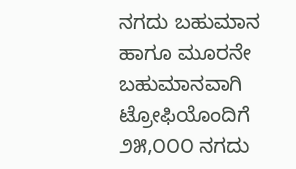ನಗದು ಬಹುಮಾನ ಹಾಗೂ ಮೂರನೇ ಬಹುಮಾನವಾಗಿ ಟ್ರೋಫಿಯೊಂದಿಗೆ ೨೫,೦೦೦ ನಗದು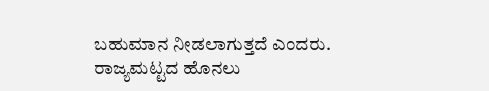ಬಹುಮಾನ ನೀಡಲಾಗುತ್ತದೆ ಎಂದರು.
ರಾಜ್ಯಮಟ್ಟದ ಹೊನಲು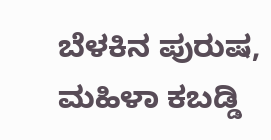ಬೆಳಕಿನ ಪುರುಷ, ಮಹಿಳಾ ಕಬಡ್ಡಿ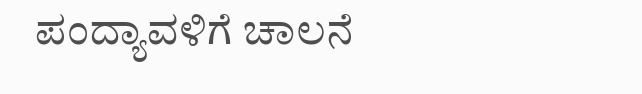ಪಂದ್ಯಾವಳಿಗೆ ಚಾಲನೆ